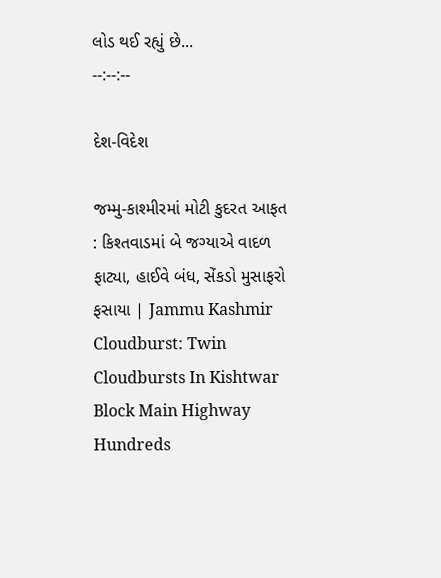લોડ થઈ રહ્યું છે...
--:--:--

દેશ-વિદેશ

જમ્મુ-કાશ્મીરમાં મોટી કુદરત આફત : કિશ્તવાડમાં બે જગ્યાએ વાદળ ફાટ્યા, હાઈવે બંધ, સેંકડો મુસાફરો ફસાયા | Jammu Kashmir Cloudburst: Twin Cloudbursts In Kishtwar Block Main Highway Hundreds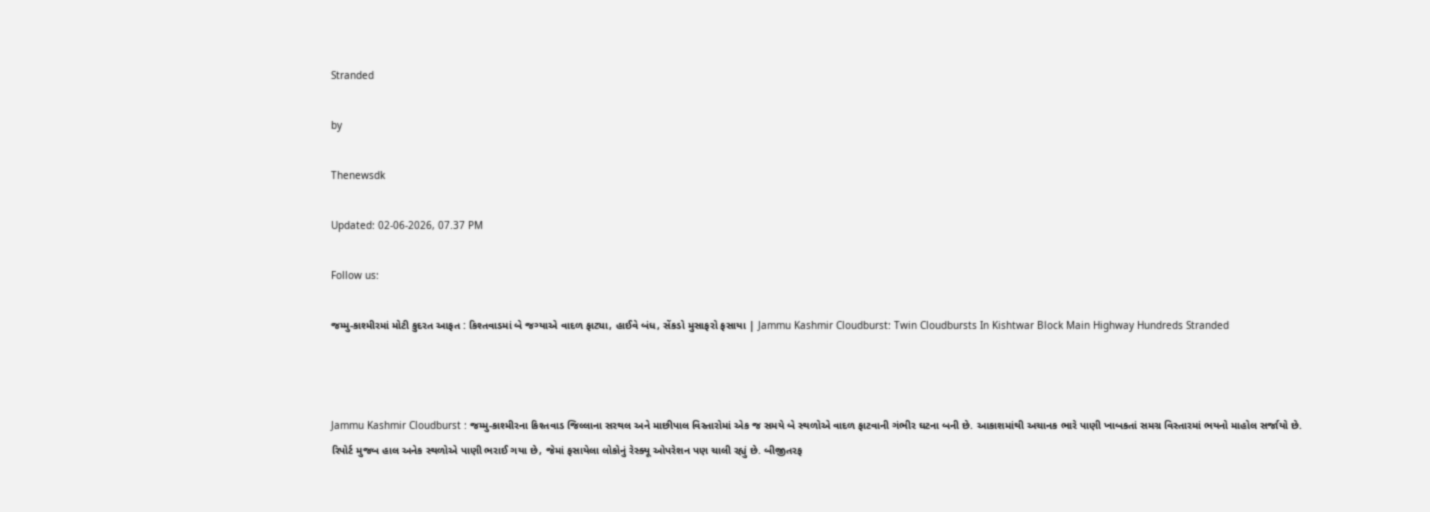Stranded

by

Thenewsdk

Updated: 02-06-2026, 07.37 PM

Follow us:

જમ્મુ-કાશ્મીરમાં મોટી કુદરત આફત : કિશ્તવાડમાં બે જગ્યાએ વાદળ ફાટ્યા, હાઈવે બંધ, સેંકડો મુસાફરો ફસાયા | Jammu Kashmir Cloudburst: Twin Cloudbursts In Kishtwar Block Main Highway Hundreds Stranded



Jammu Kashmir Cloudburst : જમ્મુ-કાશ્મીરના કિશ્તવાડ જિલ્લાના સરથલ અને માછીપાલ વિસ્તારોમાં એક જ સમયે બે સ્થળોએ વાદળ ફાટવાની ગંભીર ઘટના બની છે. આકાશમાંથી અચાનક ભારે પાણી ખાબકતાં સમગ્ર વિસ્તારમાં ભયનો માહોલ સર્જાયો છે. રિપોર્ટ મુજબ હાલ અનેક સ્થળોએ પાણી ભરાઈ ગયા છે, જેમાં ફસાયેલા લોકોનું રેસ્ક્યૂ ઓપરેશન પણ ચાલી રહ્યું છે. બીજીતરફ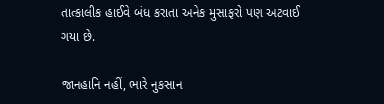તાત્કાલીક હાઈવે બંધ કરાતા અનેક મુસાફરો પણ અટવાઈ ગયા છે.

જાનહાનિ નહીં, ભારે નુકસાન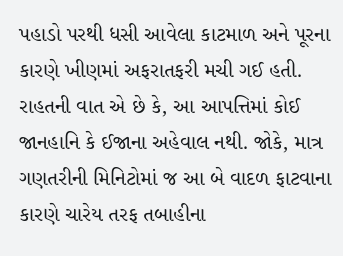પહાડો પરથી ધસી આવેલા કાટમાળ અને પૂરના કારણે ખીણમાં અફરાતફરી મચી ગઈ હતી. રાહતની વાત એ છે કે, આ આપત્તિમાં કોઈ જાનહાનિ કે ઈજાના અહેવાલ નથી. જોકે, માત્ર ગણતરીની મિનિટોમાં જ આ બે વાદળ ફાટવાના કારણે ચારેય તરફ તબાહીના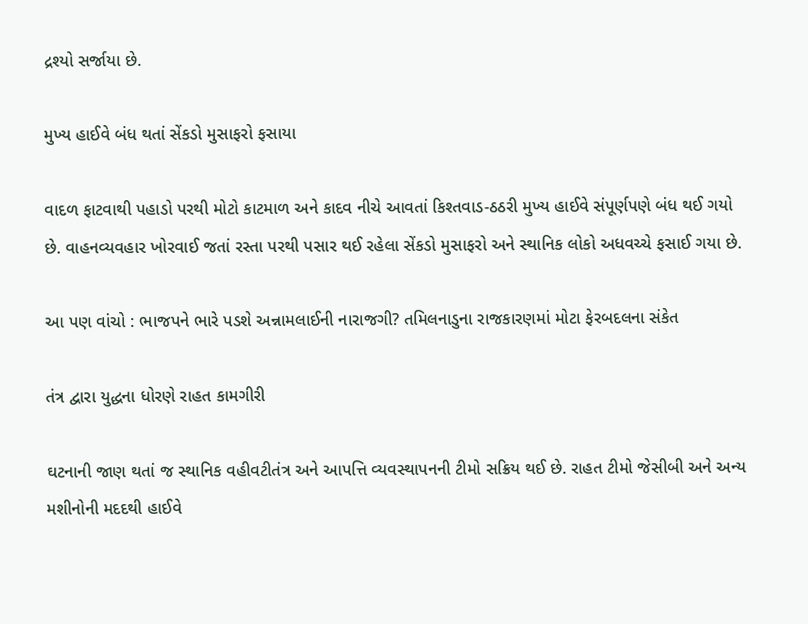દ્રશ્યો સર્જાયા છે.

મુખ્ય હાઈવે બંધ થતાં સેંકડો મુસાફરો ફસાયા

વાદળ ફાટવાથી પહાડો પરથી મોટો કાટમાળ અને કાદવ નીચે આવતાં કિશ્તવાડ-ઠઠરી મુખ્ય હાઈવે સંપૂર્ણપણે બંધ થઈ ગયો છે. વાહનવ્યવહાર ખોરવાઈ જતાં રસ્તા પરથી પસાર થઈ રહેલા સેંકડો મુસાફરો અને સ્થાનિક લોકો અધવચ્ચે ફસાઈ ગયા છે.

આ પણ વાંચો : ભાજપને ભારે પડશે અન્નામલાઈની નારાજગી? તમિલનાડુના રાજકારણમાં મોટા ફેરબદલના સંકેત

તંત્ર દ્વારા યુદ્ધના ધોરણે રાહત કામગીરી

ઘટનાની જાણ થતાં જ સ્થાનિક વહીવટીતંત્ર અને આપત્તિ વ્યવસ્થાપનની ટીમો સક્રિય થઈ છે. રાહત ટીમો જેસીબી અને અન્ય મશીનોની મદદથી હાઈવે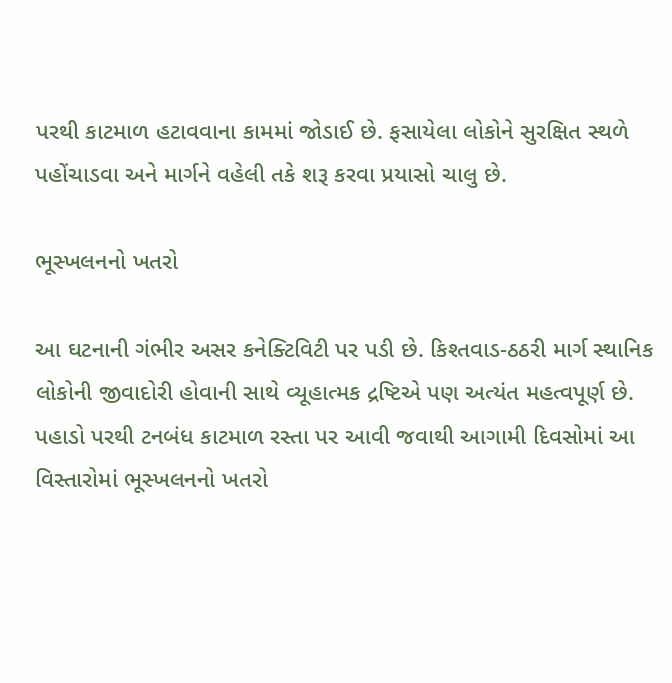પરથી કાટમાળ હટાવવાના કામમાં જોડાઈ છે. ફસાયેલા લોકોને સુરક્ષિત સ્થળે પહોંચાડવા અને માર્ગને વહેલી તકે શરૂ કરવા પ્રયાસો ચાલુ છે.

ભૂસ્ખલનનો ખતરો

આ ઘટનાની ગંભીર અસર કનેક્ટિવિટી પર પડી છે. કિશ્તવાડ-ઠઠરી માર્ગ સ્થાનિક લોકોની જીવાદોરી હોવાની સાથે વ્યૂહાત્મક દ્રષ્ટિએ પણ અત્યંત મહત્વપૂર્ણ છે. પહાડો પરથી ટનબંધ કાટમાળ રસ્તા પર આવી જવાથી આગામી દિવસોમાં આ વિસ્તારોમાં ભૂસ્ખલનનો ખતરો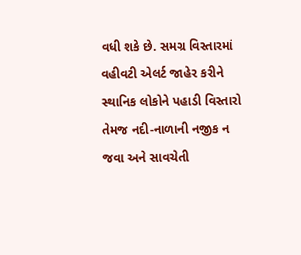વધી શકે છે. સમગ્ર વિસ્તારમાં વહીવટી એલર્ટ જાહેર કરીને સ્થાનિક લોકોને પહાડી વિસ્તારો તેમજ નદી-નાળાની નજીક ન જવા અને સાવચેતી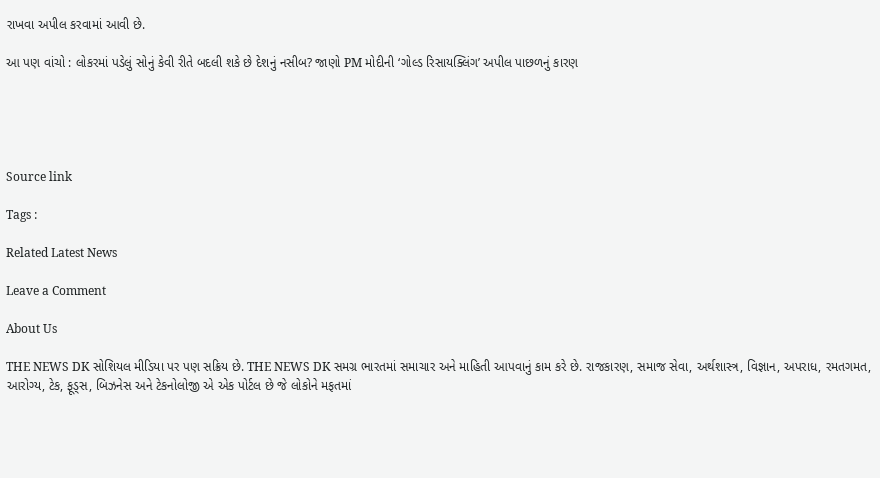રાખવા અપીલ કરવામાં આવી છે.

આ પણ વાંચો : લોકરમાં પડેલું સોનું કેવી રીતે બદલી શકે છે દેશનું નસીબ? જાણો PM મોદીની ‘ગોલ્ડ રિસાયક્લિંગ’ અપીલ પાછળનું કારણ





Source link

Tags :

Related Latest News

Leave a Comment

About Us

THE NEWS DK સોશિયલ મીડિયા પર પણ સક્રિય છે. THE NEWS DK સમગ્ર ભારતમાં સમાચાર અને માહિતી આપવાનું કામ કરે છે. રાજકારણ, સમાજ સેવા, અર્થશાસ્ત્ર, વિજ્ઞાન, અપરાધ, રમતગમત, આરોગ્ય, ટેક, ફૂડ્સ, બિઝનેસ અને ટેકનોલોજી એ એક પોર્ટલ છે જે લોકોને મફતમાં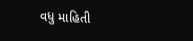વધુ માહિતી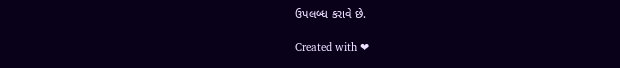ઉપલબ્ધ કરાવે છે.

Created with ❤